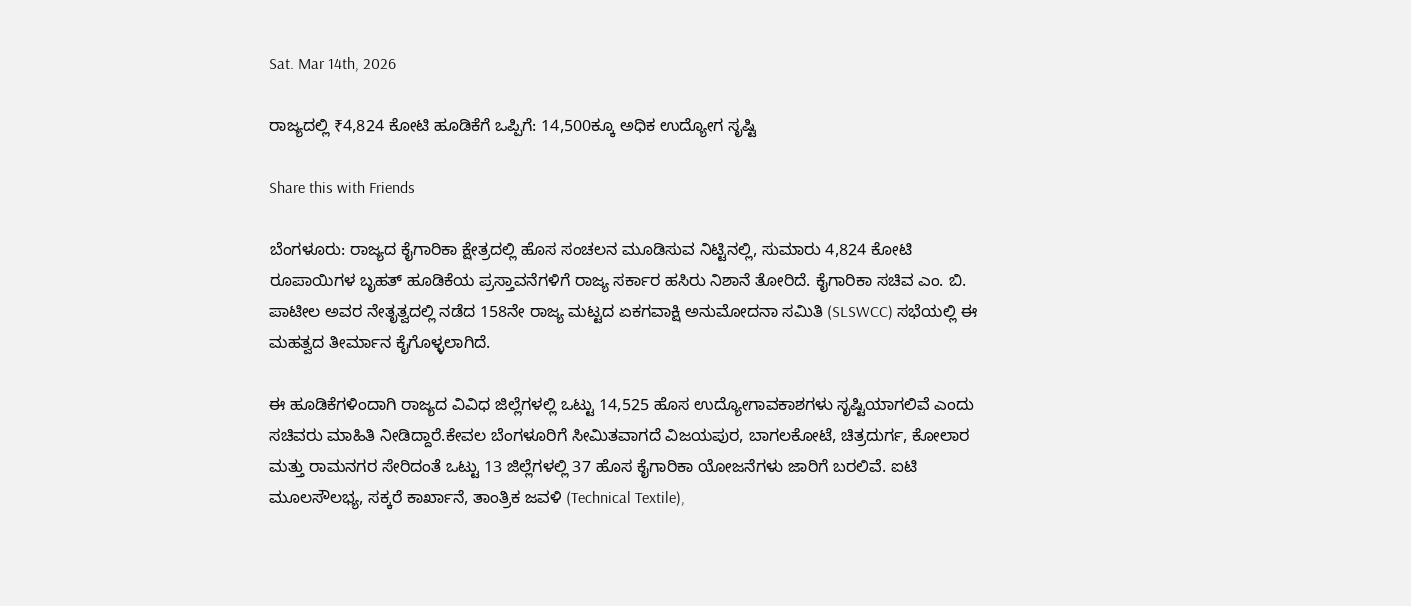Sat. Mar 14th, 2026

ರಾಜ್ಯದಲ್ಲಿ ₹4,824 ಕೋಟಿ ಹೂಡಿಕೆಗೆ ಒಪ್ಪಿಗೆ: 14,500ಕ್ಕೂ ಅಧಿಕ ಉದ್ಯೋಗ ಸೃಷ್ಟಿ

Share this with Friends

ಬೆಂಗಳೂರು: ರಾಜ್ಯದ ಕೈಗಾರಿಕಾ ಕ್ಷೇತ್ರದಲ್ಲಿ ಹೊಸ ಸಂಚಲನ ಮೂಡಿಸುವ ನಿಟ್ಟಿನಲ್ಲಿ, ಸುಮಾರು 4,824 ಕೋಟಿ ರೂಪಾಯಿಗಳ ಬೃಹತ್ ಹೂಡಿಕೆಯ ಪ್ರಸ್ತಾವನೆಗಳಿಗೆ ರಾಜ್ಯ ಸರ್ಕಾರ ಹಸಿರು ನಿಶಾನೆ ತೋರಿದೆ. ಕೈಗಾರಿಕಾ ಸಚಿವ ಎಂ. ಬಿ. ಪಾಟೀಲ ಅವರ ನೇತೃತ್ವದಲ್ಲಿ ನಡೆದ 158ನೇ ರಾಜ್ಯ ಮಟ್ಟದ ಏಕಗವಾಕ್ಷಿ ಅನುಮೋದನಾ ಸಮಿತಿ (SLSWCC) ಸಭೆಯಲ್ಲಿ ಈ ಮಹತ್ವದ ತೀರ್ಮಾನ ಕೈಗೊಳ್ಳಲಾಗಿದೆ.

ಈ ಹೂಡಿಕೆಗಳಿಂದಾಗಿ ರಾಜ್ಯದ ವಿವಿಧ ಜಿಲ್ಲೆಗಳಲ್ಲಿ ಒಟ್ಟು 14,525 ಹೊಸ ಉದ್ಯೋಗಾವಕಾಶಗಳು ಸೃಷ್ಟಿಯಾಗಲಿವೆ ಎಂದು ಸಚಿವರು ಮಾಹಿತಿ ನೀಡಿದ್ದಾರೆ.ಕೇವಲ ಬೆಂಗಳೂರಿಗೆ ಸೀಮಿತವಾಗದೆ ವಿಜಯಪುರ, ಬಾಗಲಕೋಟೆ, ಚಿತ್ರದುರ್ಗ, ಕೋಲಾರ ಮತ್ತು ರಾಮನಗರ ಸೇರಿದಂತೆ ಒಟ್ಟು 13 ಜಿಲ್ಲೆಗಳಲ್ಲಿ 37 ಹೊಸ ಕೈಗಾರಿಕಾ ಯೋಜನೆಗಳು ಜಾರಿಗೆ ಬರಲಿವೆ. ಐಟಿ ಮೂಲಸೌಲಭ್ಯ, ಸಕ್ಕರೆ ಕಾರ್ಖಾನೆ, ತಾಂತ್ರಿಕ ಜವಳಿ (Technical Textile),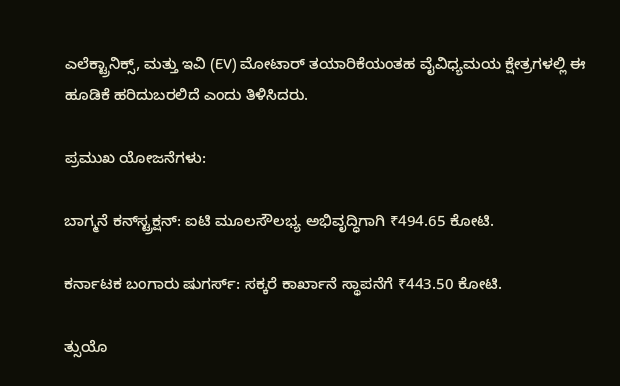ಎಲೆಕ್ಟ್ರಾನಿಕ್ಸ್, ಮತ್ತು ಇವಿ (EV) ಮೋಟಾರ್ ತಯಾರಿಕೆಯಂತಹ ವೈವಿಧ್ಯಮಯ ಕ್ಷೇತ್ರಗಳಲ್ಲಿ ಈ ಹೂಡಿಕೆ ಹರಿದುಬರಲಿದೆ ಎಂದು ತಿಳಿಸಿದರು.

ಪ್ರಮುಖ ಯೋಜನೆಗಳು:

ಬಾಗ್ಮನೆ ಕನ್‌ಸ್ಟ್ರಕ್ಷನ್: ಐಟಿ ಮೂಲಸೌಲಭ್ಯ ಅಭಿವೃದ್ಧಿಗಾಗಿ ₹494.65 ಕೋಟಿ.

ಕರ್ನಾಟಕ ಬಂಗಾರು ಷುಗರ್ಸ್: ಸಕ್ಕರೆ ಕಾರ್ಖಾನೆ ಸ್ಥಾಪನೆಗೆ ₹443.50 ಕೋಟಿ.

ತ್ಸುಯೊ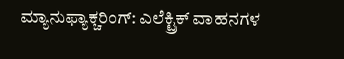ಮ್ಯಾನುಫ್ಯಾಕ್ಚರಿಂಗ್: ಎಲೆಕ್ಟ್ರಿಕ್ ವಾಹನಗಳ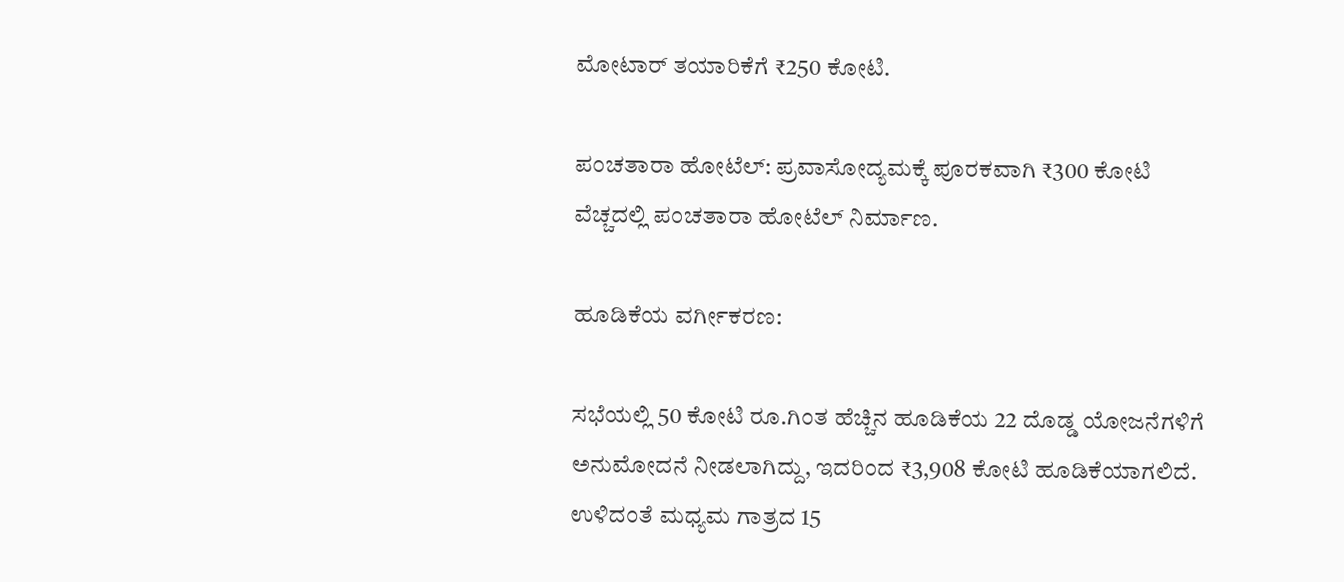ಮೋಟಾರ್ ತಯಾರಿಕೆಗೆ ₹250 ಕೋಟಿ.

ಪಂಚತಾರಾ ಹೋಟೆಲ್: ಪ್ರವಾಸೋದ್ಯಮಕ್ಕೆ ಪೂರಕವಾಗಿ ₹300 ಕೋಟಿ ವೆಚ್ಚದಲ್ಲಿ ಪಂಚತಾರಾ ಹೋಟೆಲ್ ನಿರ್ಮಾಣ.

ಹೂಡಿಕೆಯ ವರ್ಗೀಕರಣ:

ಸಭೆಯಲ್ಲಿ 50 ಕೋಟಿ ರೂ.ಗಿಂತ ಹೆಚ್ಚಿನ ಹೂಡಿಕೆಯ 22 ದೊಡ್ಡ ಯೋಜನೆಗಳಿಗೆ ಅನುಮೋದನೆ ನೀಡಲಾಗಿದ್ದು, ಇದರಿಂದ ₹3,908 ಕೋಟಿ ಹೂಡಿಕೆಯಾಗಲಿದೆ. ಉಳಿದಂತೆ ಮಧ್ಯಮ ಗಾತ್ರದ 15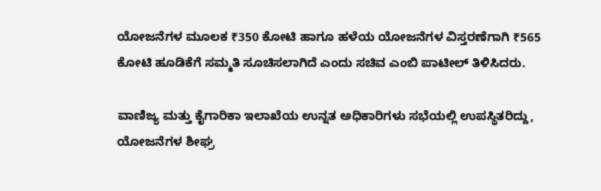ಯೋಜನೆಗಳ ಮೂಲಕ ₹350 ಕೋಟಿ ಹಾಗೂ ಹಳೆಯ ಯೋಜನೆಗಳ ವಿಸ್ತರಣೆಗಾಗಿ ₹565 ಕೋಟಿ ಹೂಡಿಕೆಗೆ ಸಮ್ಮತಿ ಸೂಚಿಸಲಾಗಿದೆ ಎಂದು ಸಚಿವ ಎಂಬಿ ಪಾಟೀಲ್ ತಿಳಿಸಿದರು.

ವಾಣಿಜ್ಯ ಮತ್ತು ಕೈಗಾರಿಕಾ ಇಲಾಖೆಯ ಉನ್ನತ ಅಧಿಕಾರಿಗಳು ಸಭೆಯಲ್ಲಿ ಉಪಸ್ಥಿತರಿದ್ದು, ಯೋಜನೆಗಳ ಶೀಘ್ರ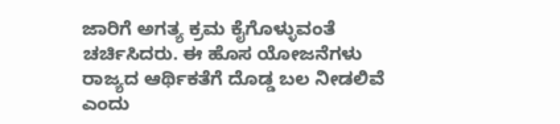ಜಾರಿಗೆ ಅಗತ್ಯ ಕ್ರಮ ಕೈಗೊಳ್ಳುವಂತೆ ಚರ್ಚಿಸಿದರು. ಈ ಹೊಸ ಯೋಜನೆಗಳು ರಾಜ್ಯದ ಆರ್ಥಿಕತೆಗೆ ದೊಡ್ಡ ಬಲ ನೀಡಲಿವೆ ಎಂದು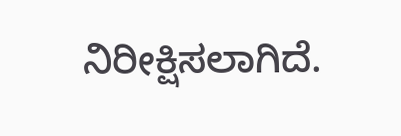ನಿರೀಕ್ಷಿಸಲಾಗಿದೆ.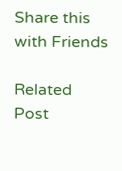Share this with Friends

Related Post